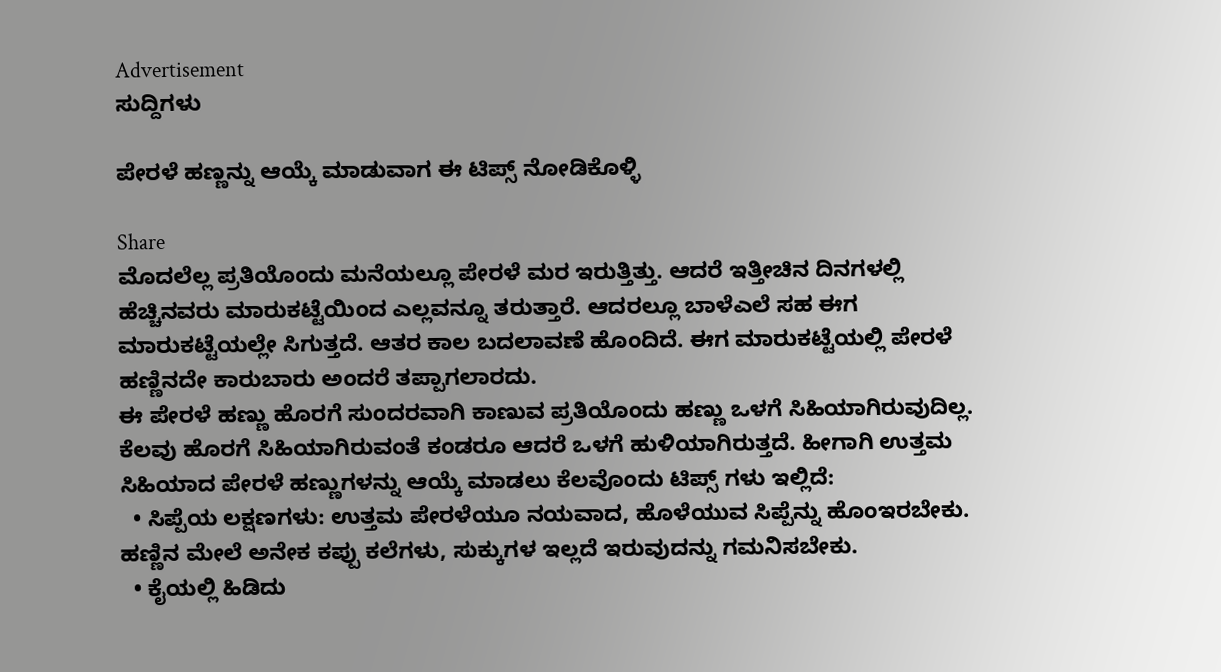Advertisement
ಸುದ್ದಿಗಳು

ಪೇರಳೆ ಹಣ್ಣನ್ನು ಆಯ್ಕೆ ಮಾಡುವಾಗ ಈ ಟಿಪ್ಸ್ ನೋಡಿಕೊಳ್ಳಿ

Share
ಮೊದಲೆಲ್ಲ ಪ್ರತಿಯೊಂದು ಮನೆಯಲ್ಲೂ ಪೇರಳೆ ಮರ ಇರುತ್ತಿತ್ತು. ಆದರೆ ಇತ್ತೀಚಿನ ದಿನಗಳಲ್ಲಿ ಹೆಚ್ಚಿನವರು ಮಾರುಕಟ್ಟೆಯಿಂದ ಎಲ್ಲವನ್ನೂ ತರುತ್ತಾರೆ. ಆದರಲ್ಲೂ ಬಾಳೆಎಲೆ ಸಹ ಈಗ ಮಾರುಕಟ್ಟೆಯಲ್ಲೇ ಸಿಗುತ್ತದೆ. ಆತರ ಕಾಲ ಬದಲಾವಣೆ ಹೊಂದಿದೆ. ಈಗ ಮಾರುಕಟ್ಟೆಯಲ್ಲಿ ಪೇರಳೆ ಹಣ್ಣಿನದೇ ಕಾರುಬಾರು ಅಂದರೆ ತಪ್ಪಾಗಲಾರದು.
ಈ ಪೇರಳೆ ಹಣ್ಣು ಹೊರಗೆ ಸುಂದರವಾಗಿ ಕಾಣುವ ಪ್ರತಿಯೊಂದು ಹಣ್ಣು ಒಳಗೆ ಸಿಹಿಯಾಗಿರುವುದಿಲ್ಲ. ಕೆಲವು ಹೊರಗೆ ಸಿಹಿಯಾಗಿರುವಂತೆ ಕಂಡರೂ ಆದರೆ ಒಳಗೆ ಹುಳಿಯಾಗಿರುತ್ತದೆ. ಹೀಗಾಗಿ ಉತ್ತಮ ಸಿಹಿಯಾದ ಪೇರಳೆ ಹಣ್ಣುಗಳನ್ನು ಆಯ್ಕೆ ಮಾಡಲು ಕೆಲವೊಂದು ಟಿಪ್ಸ್ ಗಳು ಇಲ್ಲಿದೆ:
  • ಸಿಪ್ಪೆಯ ಲಕ್ಷಣಗಳು: ಉತ್ತಮ ಪೇರಳೆಯೂ ನಯವಾದ, ಹೊಳೆಯುವ ಸಿಪ್ಪೆನ್ನು ಹೊಂಇರಬೇಕು. ಹಣ್ಣಿನ ಮೇಲೆ ಅನೇಕ ಕಪ್ಪು ಕಲೆಗಳು, ಸುಕ್ಕುಗಳ ಇಲ್ಲದೆ ಇರುವುದನ್ನು ಗಮನಿಸಬೇಕು.
  • ಕೈಯಲ್ಲಿ ಹಿಡಿದು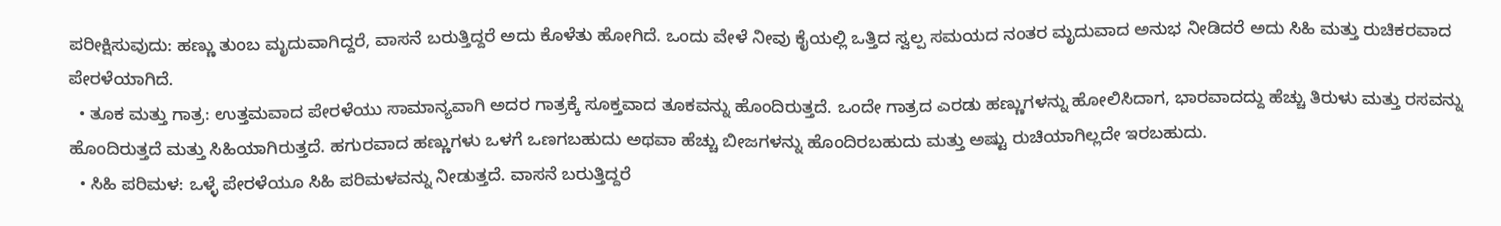ಪರೀಕ್ಷಿಸುವುದು: ಹಣ್ಣು ತುಂಬ ಮೃದುವಾಗಿದ್ದರೆ, ವಾಸನೆ ಬರುತ್ತಿದ್ದರೆ ಅದು ಕೊಳೆತು ಹೋಗಿದೆ. ಒಂದು ವೇಳೆ ನೀವು ಕೈಯಲ್ಲಿ ಒತ್ತಿದ ಸ್ವಲ್ಪ ಸಮಯದ ನಂತರ ಮೃದುವಾದ ಅನುಭ ನೀಡಿದರೆ ಅದು ಸಿಹಿ ಮತ್ತು ರುಚಿಕರವಾದ ಪೇರಳೆಯಾಗಿದೆ.
  • ತೂಕ ಮತ್ತು ಗಾತ್ರ: ಉತ್ತಮವಾದ ಪೇರಳೆಯು ಸಾಮಾನ್ಯವಾಗಿ ಅದರ ಗಾತ್ರಕ್ಕೆ ಸೂಕ್ತವಾದ ತೂಕವನ್ನು ಹೊಂದಿರುತ್ತದೆ. ಒಂದೇ ಗಾತ್ರದ ಎರಡು ಹಣ್ಣುಗಳನ್ನು ಹೋಲಿಸಿದಾಗ, ಭಾರವಾದದ್ದು ಹೆಚ್ಚು ತಿರುಳು ಮತ್ತು ರಸವನ್ನು ಹೊಂದಿರುತ್ತದೆ ಮತ್ತು ಸಿಹಿಯಾಗಿರುತ್ತದೆ. ಹಗುರವಾದ ಹಣ್ಣುಗಳು ಒಳಗೆ ಒಣಗಬಹುದು ಅಥವಾ ಹೆಚ್ಚು ಬೀಜಗಳನ್ನು ಹೊಂದಿರಬಹುದು ಮತ್ತು ಅಷ್ಟು ರುಚಿಯಾಗಿಲ್ಲದೇ ಇರಬಹುದು.
  • ಸಿಹಿ ಪರಿಮಳ: ಒಳ್ಳೆ ಪೇರಳೆಯೂ ಸಿಹಿ ಪರಿಮಳವನ್ನು ನೀಡುತ್ತದೆ. ವಾಸನೆ ಬರುತ್ತಿದ್ದರೆ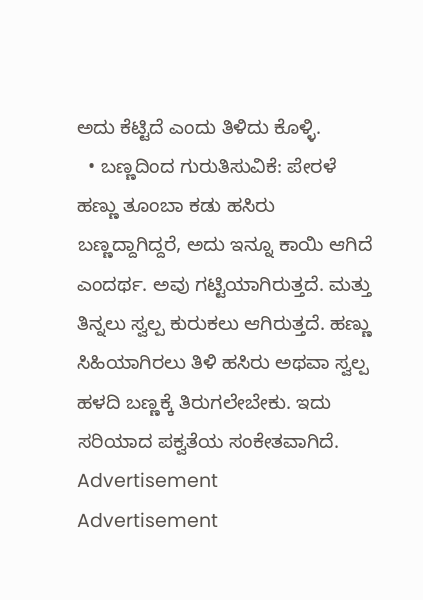ಅದು ಕೆಟ್ಟಿದೆ ಎಂದು ತಿಳಿದು ಕೊಳ್ಳಿ.
  • ಬಣ್ಣದಿಂದ ಗುರುತಿಸುವಿಕೆ: ಪೇರಳೆ ಹಣ್ಣು ತೂಂಬಾ ಕಡು ಹಸಿರು ಬಣ್ಣದ್ದಾಗಿದ್ದರೆ, ಅದು ಇನ್ನೂ ಕಾಯಿ ಆಗಿದೆ ಎಂದರ್ಥ. ಅವು ಗಟ್ಟಿಯಾಗಿರುತ್ತದೆ. ಮತ್ತು ತಿನ್ನಲು ಸ್ವಲ್ಪ ಕುರುಕಲು ಆಗಿರುತ್ತದೆ. ಹಣ್ಣು ಸಿಹಿಯಾಗಿರಲು ತಿಳಿ ಹಸಿರು ಅಥವಾ ಸ್ವಲ್ಪ ಹಳದಿ ಬಣ್ಣಕ್ಕೆ ತಿರುಗಲೇಬೇಕು. ಇದು ಸರಿಯಾದ ಪಕ್ವತೆಯ ಸಂಕೇತವಾಗಿದೆ.
Advertisement
Advertisement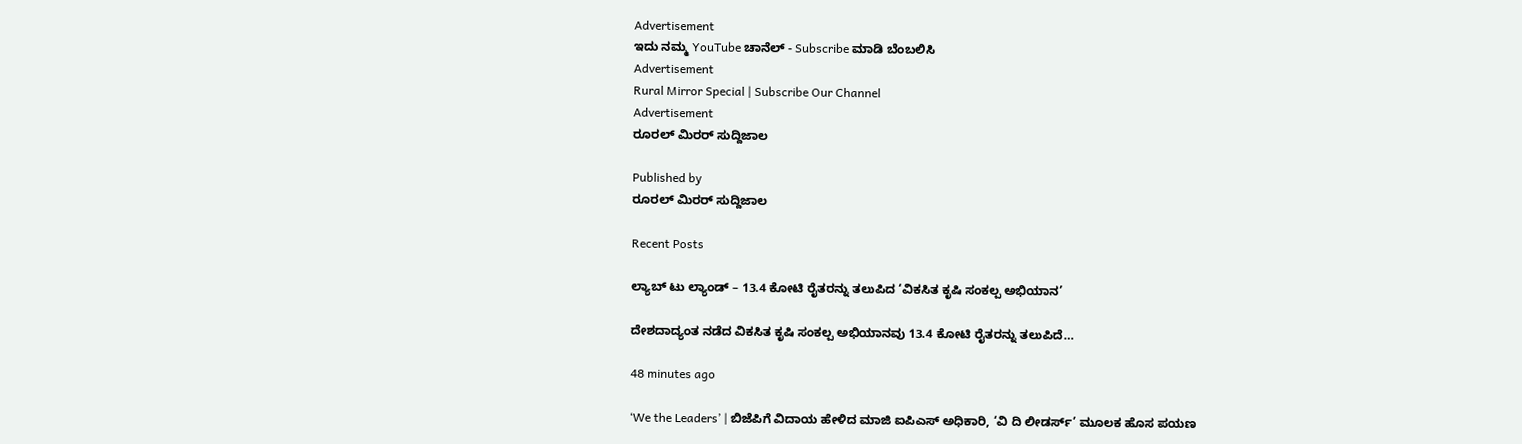Advertisement
ಇದು ನಮ್ಮ YouTube ಚಾನೆಲ್ - Subscribe ಮಾಡಿ ಬೆಂಬಲಿಸಿ
Advertisement
Rural Mirror Special | Subscribe Our Channel
Advertisement
ರೂರಲ್‌ ಮಿರರ್ ಸುದ್ದಿಜಾಲ

Published by
ರೂರಲ್‌ ಮಿರರ್ ಸುದ್ದಿಜಾಲ

Recent Posts

ಲ್ಯಾಬ್‌ ಟು ಲ್ಯಾಂಡ್ – 13.4 ಕೋಟಿ ರೈತರನ್ನು ತಲುಪಿದ ‘ವಿಕಸಿತ ಕೃಷಿ ಸಂಕಲ್ಪ ಅಭಿಯಾನ’

ದೇಶದಾದ್ಯಂತ ನಡೆದ ವಿಕಸಿತ ಕೃಷಿ ಸಂಕಲ್ಪ ಅಭಿಯಾನವು 13.4 ಕೋಟಿ ರೈತರನ್ನು ತಲುಪಿದೆ…

48 minutes ago

‘We the Leaders’ | ಬಿಜೆಪಿಗೆ ವಿದಾಯ ಹೇಳಿದ ಮಾಜಿ ಐಪಿಎಸ್ ಅಧಿಕಾರಿ, ‘ವಿ ದಿ ಲೀಡರ್ಸ್’ ಮೂಲಕ ಹೊಸ ಪಯಣ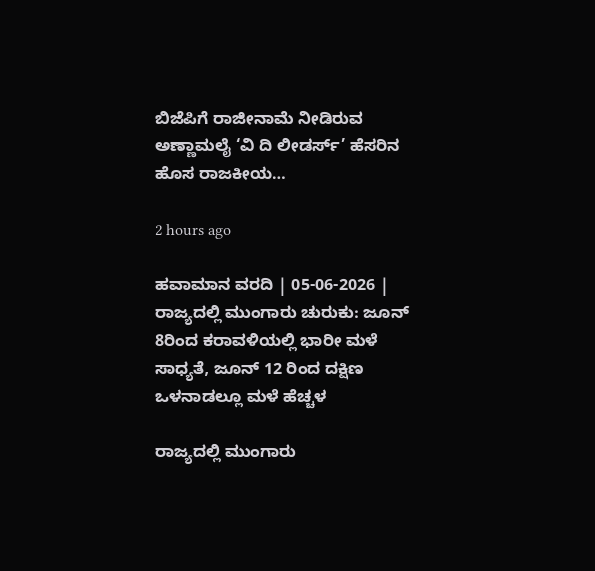ಬಿಜೆಪಿಗೆ ರಾಜೀನಾಮೆ ನೀಡಿರುವ ಅಣ್ಣಾಮಲೈ ‘ವಿ ದಿ ಲೀಡರ್ಸ್’ ಹೆಸರಿನ ಹೊಸ ರಾಜಕೀಯ…

2 hours ago

ಹವಾಮಾನ ವರದಿ | 05-06-2026 | ರಾಜ್ಯದಲ್ಲಿ ಮುಂಗಾರು ಚುರುಕು: ಜೂನ್ 8ರಿಂದ ಕರಾವಳಿಯಲ್ಲಿ ಭಾರೀ ಮಳೆ ಸಾಧ್ಯತೆ, ಜೂನ್ 12 ರಿಂದ ದಕ್ಷಿಣ ಒಳನಾಡಲ್ಲೂ ಮಳೆ ಹೆಚ್ಚಳ

ರಾಜ್ಯದಲ್ಲಿ ಮುಂಗಾರು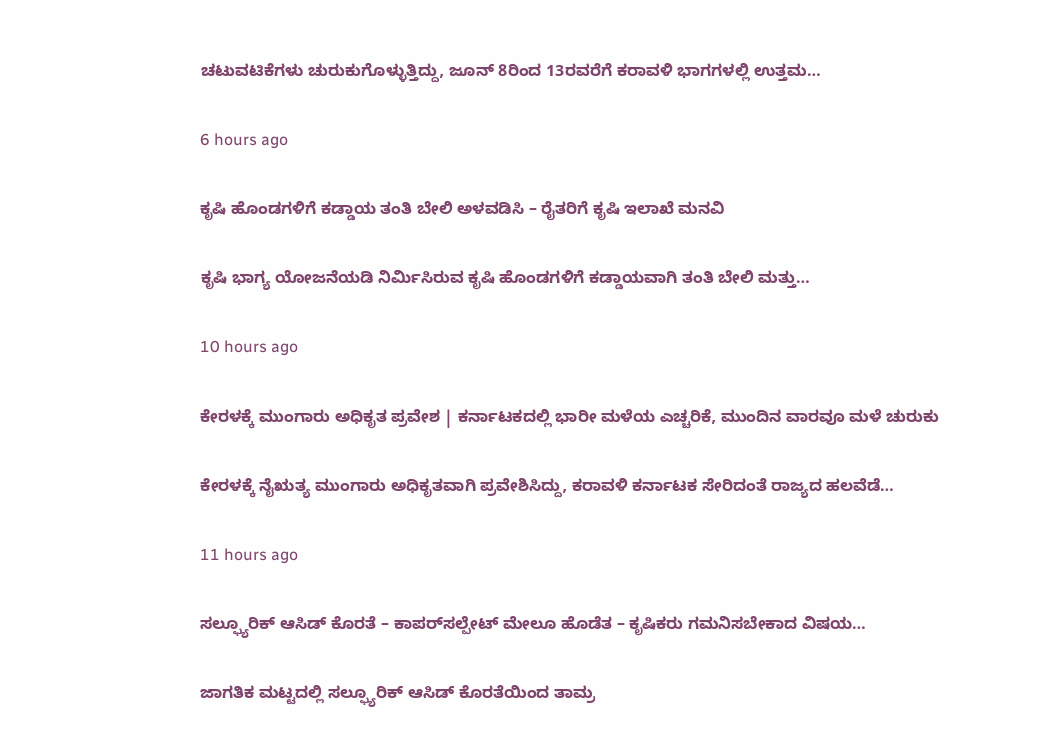ಚಟುವಟಿಕೆಗಳು ಚುರುಕುಗೊಳ್ಳುತ್ತಿದ್ದು, ಜೂನ್ 8ರಿಂದ 13ರವರೆಗೆ ಕರಾವಳಿ ಭಾಗಗಳಲ್ಲಿ ಉತ್ತಮ…

6 hours ago

ಕೃಷಿ ಹೊಂಡಗಳಿಗೆ ಕಡ್ಡಾಯ ತಂತಿ ಬೇಲಿ ಅಳವಡಿಸಿ – ರೈತರಿಗೆ ಕೃಷಿ ಇಲಾಖೆ ಮನವಿ

ಕೃಷಿ ಭಾಗ್ಯ ಯೋಜನೆಯಡಿ ನಿರ್ಮಿಸಿರುವ ಕೃಷಿ ಹೊಂಡಗಳಿಗೆ ಕಡ್ಡಾಯವಾಗಿ ತಂತಿ ಬೇಲಿ ಮತ್ತು…

10 hours ago

ಕೇರಳಕ್ಕೆ ಮುಂಗಾರು ಅಧಿಕೃತ ಪ್ರವೇಶ | ಕರ್ನಾಟಕದಲ್ಲಿ ಭಾರೀ ಮಳೆಯ ಎಚ್ಚರಿಕೆ, ಮುಂದಿನ ವಾರವೂ ಮಳೆ ಚುರುಕು

ಕೇರಳಕ್ಕೆ ನೈಋತ್ಯ ಮುಂಗಾರು ಅಧಿಕೃತವಾಗಿ ಪ್ರವೇಶಿಸಿದ್ದು, ಕರಾವಳಿ ಕರ್ನಾಟಕ ಸೇರಿದಂತೆ ರಾಜ್ಯದ ಹಲವೆಡೆ…

11 hours ago

ಸಲ್ಫ್ಯೂರಿಕ್ ಆಸಿಡ್ ಕೊರತೆ – ಕಾಪರ್‌ಸಲ್ಪೇಟ್‌ ಮೇಲೂ ಹೊಡೆತ – ಕೃಷಿಕರು ಗಮನಿಸಬೇಕಾದ ವಿಷಯ…

ಜಾಗತಿಕ ಮಟ್ಟದಲ್ಲಿ ಸಲ್ಫ್ಯೂರಿಕ್ ಆಸಿಡ್ ಕೊರತೆಯಿಂದ ತಾಮ್ರ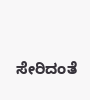ಸೇರಿದಂತೆ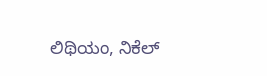ಲಿಥಿಯಂ, ನಿಕೆಲ್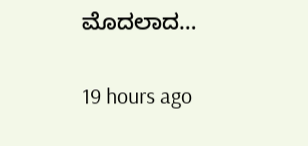ಮೊದಲಾದ…

19 hours ago